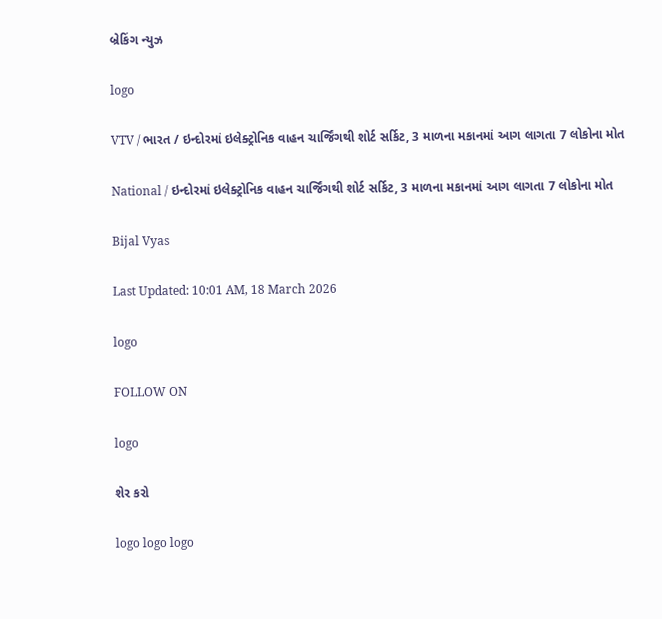બ્રેકિંગ ન્યુઝ

logo

VTV / ભારત / ઇન્દોરમાં ઇલેક્ટ્રોનિક વાહન ચાર્જિંગથી શોર્ટ સર્કિટ, 3 માળના મકાનમાં આગ લાગતા 7 લોકોના મોત

National / ઇન્દોરમાં ઇલેક્ટ્રોનિક વાહન ચાર્જિંગથી શોર્ટ સર્કિટ, 3 માળના મકાનમાં આગ લાગતા 7 લોકોના મોત

Bijal Vyas

Last Updated: 10:01 AM, 18 March 2026

logo

FOLLOW ON

logo

શેર કરો

logo logo logo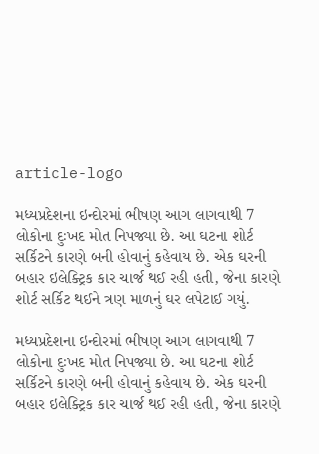article-logo

મધ્યપ્રદેશના ઇન્દોરમાં ભીષણ આગ લાગવાથી 7 લોકોના દુઃખદ મોત નિપજ્યા છે. આ ઘટના શોર્ટ સર્કિટને કારણે બની હોવાનું કહેવાય છે. એક ઘરની બહાર ઇલેક્ટ્રિક કાર ચાર્જ થઈ રહી હતી, જેના કારણે શોર્ટ સર્કિટ થઈને ત્રણ માળનું ઘર લપેટાઈ ગયું.

મધ્યપ્રદેશના ઇન્દોરમાં ભીષણ આગ લાગવાથી 7 લોકોના દુઃખદ મોત નિપજ્યા છે. આ ઘટના શોર્ટ સર્કિટને કારણે બની હોવાનું કહેવાય છે. એક ઘરની બહાર ઇલેક્ટ્રિક કાર ચાર્જ થઈ રહી હતી, જેના કારણે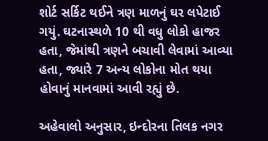શોર્ટ સર્કિટ થઈને ત્રણ માળનું ઘર લપેટાઈ ગયું. ઘટનાસ્થળે 10 થી વધુ લોકો હાજર હતા, જેમાંથી ત્રણને બચાવી લેવામાં આવ્યા હતા, જ્યારે 7 અન્ય લોકોના મોત થયા હોવાનું માનવામાં આવી રહ્યું છે.

અહેવાલો અનુસાર, ઇન્દોરના તિલક નગર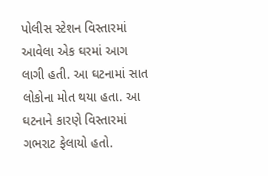પોલીસ સ્ટેશન વિસ્તારમાં આવેલા એક ઘરમાં આગ લાગી હતી. આ ઘટનામાં સાત લોકોના મોત થયા હતા. આ ઘટનાને કારણે વિસ્તારમાં ગભરાટ ફેલાયો હતો.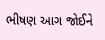ભીષણ આગ જોઈને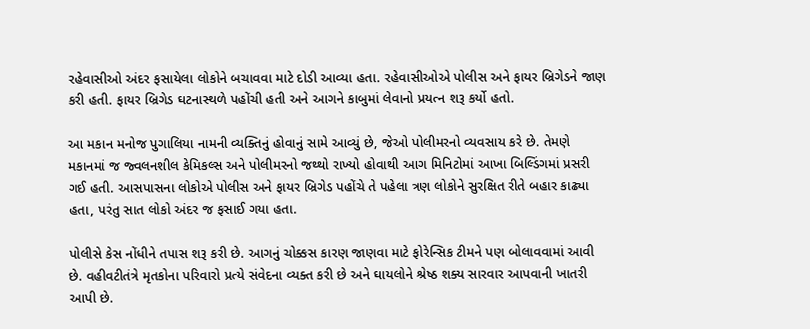રહેવાસીઓ અંદર ફસાયેલા લોકોને બચાવવા માટે દોડી આવ્યા હતા. રહેવાસીઓએ પોલીસ અને ફાયર બ્રિગેડને જાણ કરી હતી. ફાયર બ્રિગેડ ઘટનાસ્થળે પહોંચી હતી અને આગને કાબુમાં લેવાનો પ્રયત્ન શરૂ કર્યો હતો.

આ મકાન મનોજ પુગાલિયા નામની વ્યક્તિનું હોવાનું સામે આવ્યું છે, જેઓ પોલીમરનો વ્યવસાય કરે છે. તેમણે મકાનમાં જ જ્વલનશીલ કેમિકલ્સ અને પોલીમરનો જથ્થો રાખ્યો હોવાથી આગ મિનિટોમાં આખા બિલ્ડિંગમાં પ્રસરી ગઈ હતી. આસપાસના લોકોએ પોલીસ અને ફાયર બ્રિગેડ પહોંચે તે પહેલા ત્રણ લોકોને સુરક્ષિત રીતે બહાર કાઢ્યા હતા, પરંતુ સાત લોકો અંદર જ ફસાઈ ગયા હતા.

પોલીસે કેસ નોંધીને તપાસ શરૂ કરી છે. આગનું ચોક્કસ કારણ જાણવા માટે ફોરેન્સિક ટીમને પણ બોલાવવામાં આવી છે. વહીવટીતંત્રે મૃતકોના પરિવારો પ્રત્યે સંવેદના વ્યક્ત કરી છે અને ઘાયલોને શ્રેષ્ઠ શક્ય સારવાર આપવાની ખાતરી આપી છે.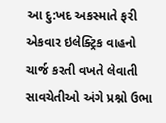આ દુ:ખદ અકસ્માતે ફરી એકવાર ઇલેક્ટ્રિક વાહનો ચાર્જ કરતી વખતે લેવાતી સાવચેતીઓ અંગે પ્રશ્નો ઉભા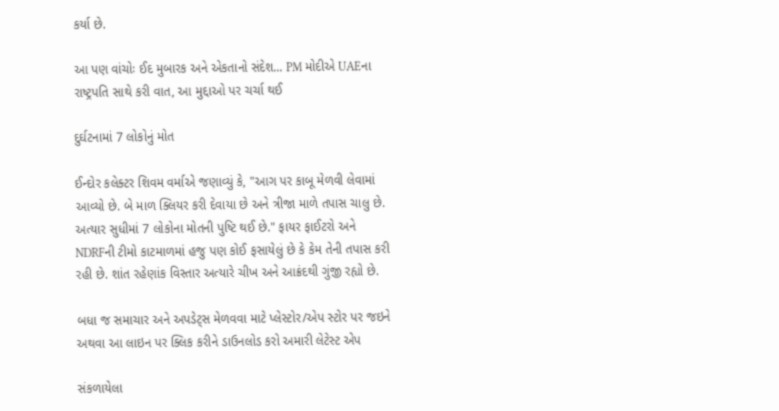કર્યા છે.

આ પણ વાંચોઃ ઈદ મુબારક અને એકતાનો સંદેશ... PM મોદીએ UAEના રાષ્ટ્રપતિ સાથે કરી વાત, આ મુદ્દાઓ પર ચર્ચા થઈ

દુર્ઘટનામાં 7 લોકોનું મોત

ઈન્દોર કલેક્ટર શિવમ વર્માએ જણાવ્યું કે, "આગ પર કાબૂ મેળવી લેવામાં આવ્યો છે. બે માળ ક્લિયર કરી દેવાયા છે અને ત્રીજા માળે તપાસ ચાલુ છે. અત્યાર સુધીમાં 7 લોકોના મોતની પુષ્ટિ થઈ છે." ફાયર ફાઈટરો અને NDRFની ટીમો કાટમાળમાં હજુ પણ કોઈ ફસાયેલું છે કે કેમ તેની તપાસ કરી રહી છે. શાંત રહેણાંક વિસ્તાર અત્યારે ચીખ અને આક્રંદથી ગુંજી રહ્યો છે.

બધા જ સમાચાર અને અપડેટ્સ મેળવવા માટે પ્લેસ્ટોર/એપ સ્ટોર પર જઇને અથવા આ લાઇન પર ક્લિક કરીને ડાઉનલોડ કરો અમારી લેટેસ્ટ એપ

સંકળાયેલા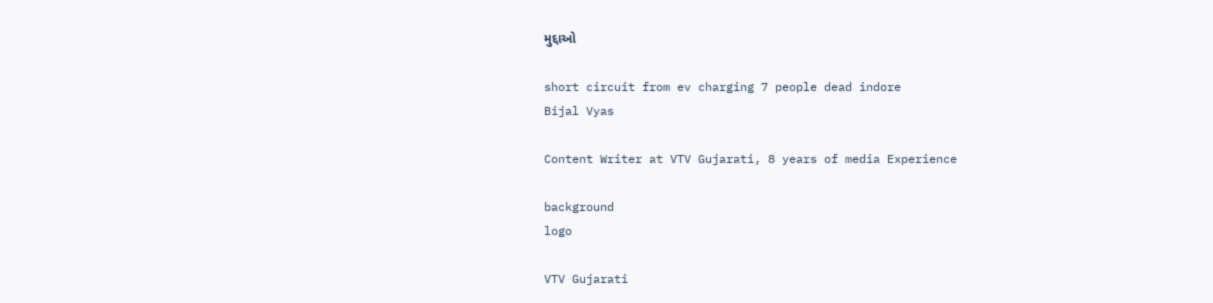મુદ્દાઓ

short circuit from ev charging 7 people dead indore
Bijal Vyas

Content Writer at VTV Gujarati, 8 years of media Experience

background
logo

VTV Gujarati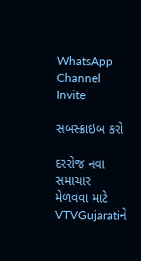WhatsApp Channel Invite

સબસ્ક્રાઇબ કરો

દરરોજ નવા સમાચાર મેળવવા માટે VTVGujaratiને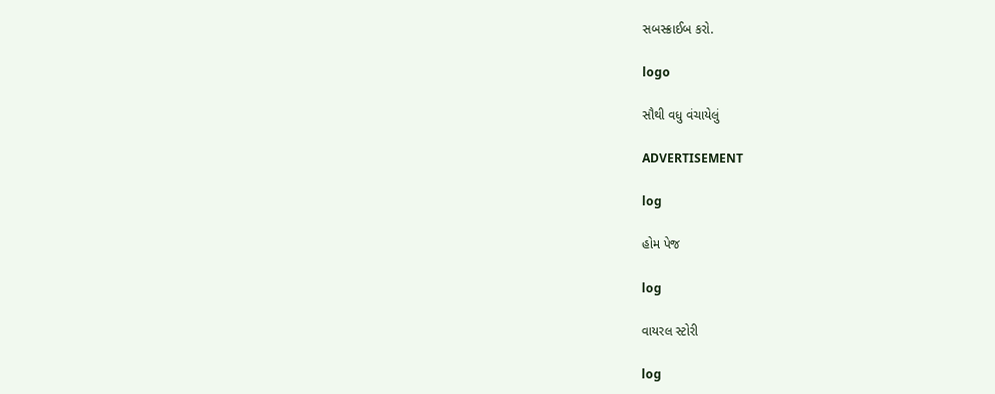સબસ્ક્રાઈબ કરો.

logo

સૌથી વધુ વંચાયેલું

ADVERTISEMENT

log

હોમ પેજ

log

વાયરલ સ્ટોરી

log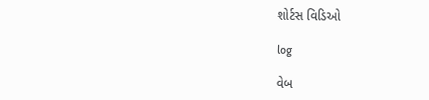શોર્ટસ વિડિઓ

log

વેબ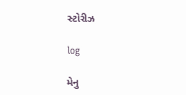સ્ટોરીઝ

log

મેનુ